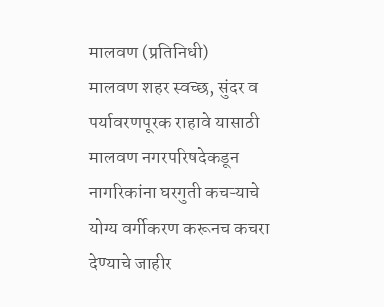मालवण (प्रतिनिधी)
मालवण शहर स्वच्छ, सुंदर व पर्यावरणपूरक राहावे यासाठी मालवण नगरपरिषदेकडून नागरिकांना घरगुती कचऱ्याचे योग्य वर्गीकरण करूनच कचरा देण्याचे जाहीर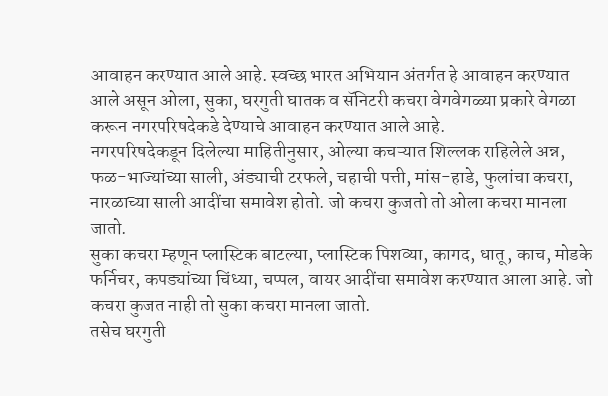आवाहन करण्यात आले आहे. स्वच्छ भारत अभियान अंतर्गत हे आवाहन करण्यात आले असून ओला, सुका, घरगुती घातक व सॅनिटरी कचरा वेगवेगळ्या प्रकारे वेगळा करून नगरपरिषदेकडे देण्याचे आवाहन करण्यात आले आहे.
नगरपरिषदेकडून दिलेल्या माहितीनुसार, ओल्या कचऱ्यात शिल्लक राहिलेले अन्न, फळ-भाज्यांच्या साली, अंड्याची टरफले, चहाची पत्ती, मांस-हाडे, फुलांचा कचरा, नारळाच्या साली आदींचा समावेश होतो. जो कचरा कुजतो तो ओला कचरा मानला जातो.
सुका कचरा म्हणून प्लास्टिक बाटल्या, प्लास्टिक पिशव्या, कागद, धातू, काच, मोडके फर्निचर, कपड्यांच्या चिंध्या, चप्पल, वायर आदींचा समावेश करण्यात आला आहे. जो कचरा कुजत नाही तो सुका कचरा मानला जातो.
तसेच घरगुती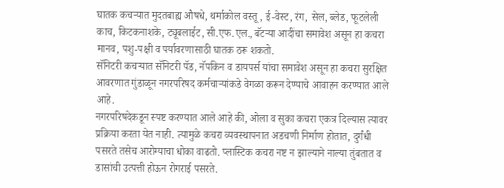घातक कचऱ्यात मुदतबाह्य औषधे, थर्माकोल वस्तू, ई-वेस्ट, रंग, सेल, ब्लेड, फूटलेली काच, किटकनाशके, ट्यूबलाईट, सी.एफ.एल., बॅटऱ्या आदींचा समावेश असून हा कचरा मानव, पशु-पक्षी व पर्यावरणासाठी घातक ठरू शकतो.
सॅनिटरी कचऱ्यात सॅनिटरी पॅड, नॅपकिन व डायपर्स यांचा समावेश असून हा कचरा सुरक्षित आवरणात गुंडाळून नगरपरिषद कर्मचाऱ्यांकडे वेगळा करून देण्याचे आवाहन करण्यात आले आहे.
नगरपरिषदेकडून स्पष्ट करण्यात आले आहे की, ओला व सुका कचरा एकत्र दिल्यास त्यावर प्रक्रिया करता येत नाही. त्यामुळे कचरा व्यवस्थापनात अडचणी निर्माण होतात, दुर्गंधी पसरते तसेच आरोग्याचा धोका वाढतो. प्लास्टिक कचरा नष्ट न झाल्याने नाल्या तुंबतात व डासांची उत्पत्ती होऊन रोगराई पसरते.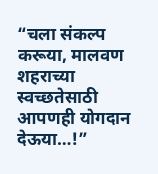“चला संकल्प करूया, मालवण शहराच्या स्वच्छतेसाठी आपणही योगदान देऊया…!”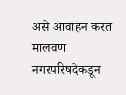असे आवाहन करत मालवण नगरपरिषदेकडून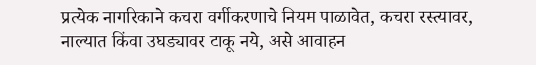प्रत्येक नागरिकाने कचरा वर्गीकरणाचे नियम पाळावेत, कचरा रस्त्यावर, नाल्यात किंवा उघड्यावर टाकू नये, असे आवाहन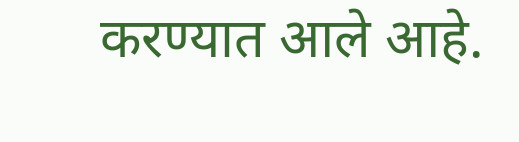करण्यात आले आहे.